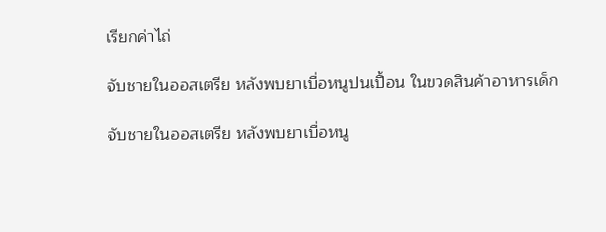เรียกค่าไถ่

จับชายในออสเตรีย หลังพบยาเบื่อหนูปนเปื้อน ในขวดสินค้าอาหารเด็ก

จับชายในออสเตรีย หลังพบยาเบื่อหนู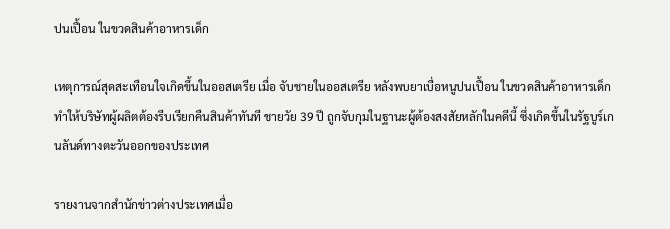ปนเปื้อน ในขวดสินค้าอาหารเด็ก

เหตุการณ์สุดสะเทือนใจเกิดขึ้นในออสเตรีย เมื่อ จับชายในออสเตรีย หลังพบยาเบื่อหนูปนเปื้อน ในขวดสินค้าอาหารเด็ก ทำให้บริษัทผู้ผลิตต้องรีบเรียกคืนสินค้าทันที ชายวัย 39 ปี ถูกจับกุมในฐานะผู้ต้องสงสัยหลักในคดีนี้ ซึ่งเกิดขึ้นในรัฐบูร์เกนลันด์ทางตะวันออกของประเทศ

รายงานจากสำนักข่าวต่างประเทศเมื่อ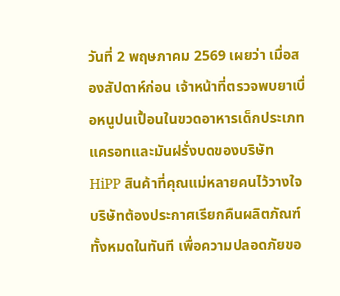วันที่ 2 พฤษภาคม 2569 เผยว่า เมื่อสองสัปดาห์ก่อน เจ้าหน้าที่ตรวจพบยาเบื่อหนูปนเปื้อนในขวดอาหารเด็กประเภทแครอทและมันฝรั่งบดของบริษัท HiPP สินค้าที่คุณแม่หลายคนไว้วางใจ บริษัทต้องประกาศเรียกคืนผลิตภัณฑ์ทั้งหมดในทันที เพื่อความปลอดภัยขอ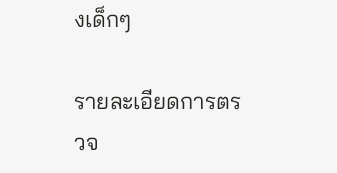งเด็กๆ

รายละเอียดการตรวจ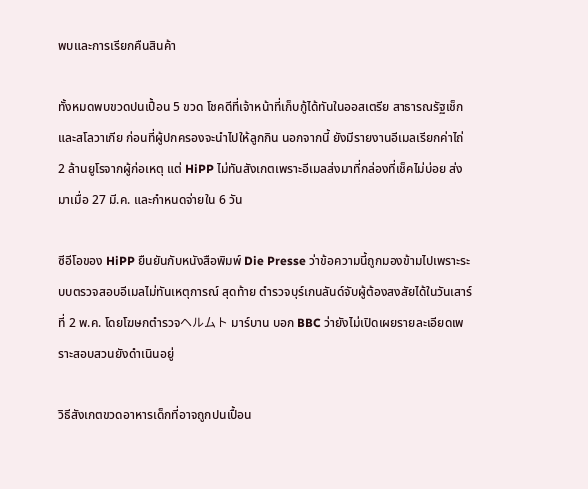พบและการเรียกคืนสินค้า

ทั้งหมดพบขวดปนเปื้อน 5 ขวด โชคดีที่เจ้าหน้าที่เก็บกู้ได้ทันในออสเตรีย สาธารณรัฐเช็ก และสโลวาเกีย ก่อนที่ผู้ปกครองจะนำไปให้ลูกกิน นอกจากนี้ ยังมีรายงานอีเมลเรียกค่าไถ่ 2 ล้านยูโรจากผู้ก่อเหตุ แต่ HiPP ไม่ทันสังเกตเพราะอีเมลส่งมาที่กล่องที่เช็คไม่บ่อย ส่งมาเมื่อ 27 มี.ค. และกำหนดจ่ายใน 6 วัน

ซีอีโอของ HiPP ยืนยันกับหนังสือพิมพ์ Die Presse ว่าข้อความนี้ถูกมองข้ามไปเพราะระบบตรวจสอบอีเมลไม่ทันเหตุการณ์ สุดท้าย ตำรวจบุร์เกนลันด์จับผู้ต้องสงสัยได้ในวันเสาร์ที่ 2 พ.ค. โดยโฆษกตำรวจヘルムト มาร์บาน บอก BBC ว่ายังไม่เปิดเผยรายละเอียดเพราะสอบสวนยังดำเนินอยู่

วิธีสังเกตขวดอาหารเด็กที่อาจถูกปนเปื้อน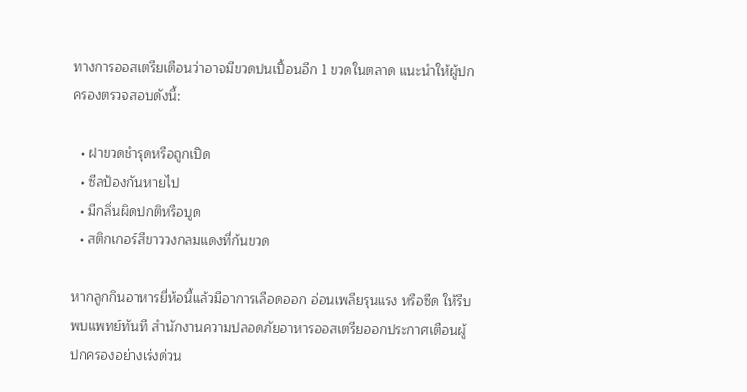ทางการออสเตรียเตือนว่าอาจมีขวดปนเปื้อนอีก 1 ขวดในตลาด แนะนำให้ผู้ปกครองตรวจสอบดังนี้:

  • ฝาขวดชำรุดหรือถูกเปิด
  • ซีลป้องกันหายไป
  • มีกลิ่นผิดปกติหรือบูด
  • สติกเกอร์สีขาววงกลมแดงที่ก้นขวด

หากลูกกินอาหารยี่ห้อนี้แล้วมีอาการเลือดออก อ่อนเพลียรุนแรง หรือซีด ให้รีบพบแพทย์ทันที สำนักงานความปลอดภัยอาหารออสเตรียออกประกาศเตือนผู้ปกครองอย่างเร่งด่วน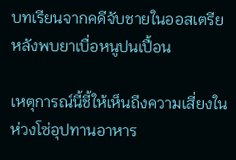บทเรียนจากคดีจับชายในออสเตรีย หลังพบยาเบื่อหนูปนเปื้อน

เหตุการณ์นี้ชี้ให้เห็นถึงความเสี่ยงในห่วงโซ่อุปทานอาหาร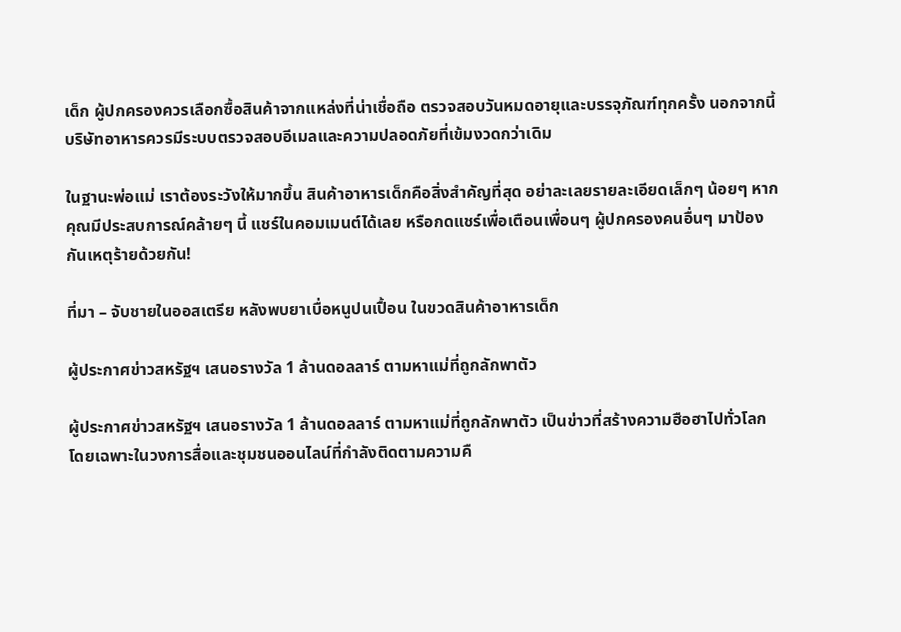เด็ก ผู้ปกครองควรเลือกซื้อสินค้าจากแหล่งที่น่าเชื่อถือ ตรวจสอบวันหมดอายุและบรรจุภัณฑ์ทุกครั้ง นอกจากนี้ บริษัทอาหารควรมีระบบตรวจสอบอีเมลและความปลอดภัยที่เข้มงวดกว่าเดิม

ในฐานะพ่อแม่ เราต้องระวังให้มากขึ้น สินค้าอาหารเด็กคือสิ่งสำคัญที่สุด อย่าละเลยรายละเอียดเล็กๆ น้อยๆ หากคุณมีประสบการณ์คล้ายๆ นี้ แชร์ในคอมเมนต์ได้เลย หรือกดแชร์เพื่อเตือนเพื่อนๆ ผู้ปกครองคนอื่นๆ มาป้องกันเหตุร้ายด้วยกัน!

ที่มา – จับชายในออสเตรีย หลังพบยาเบื่อหนูปนเปื้อน ในขวดสินค้าอาหารเด็ก

ผู้ประกาศข่าวสหรัฐฯ เสนอรางวัล 1 ล้านดอลลาร์ ตามหาแม่ที่ถูกลักพาตัว

ผู้ประกาศข่าวสหรัฐฯ เสนอรางวัล 1 ล้านดอลลาร์ ตามหาแม่ที่ถูกลักพาตัว เป็นข่าวที่สร้างความฮือฮาไปทั่วโลก โดยเฉพาะในวงการสื่อและชุมชนออนไลน์ที่กำลังติดตามความคื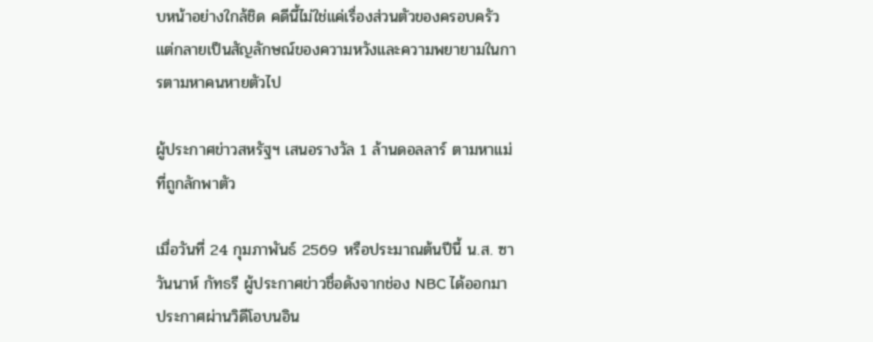บหน้าอย่างใกล้ชิด คดีนี้ไม่ใช่แค่เรื่องส่วนตัวของครอบครัว แต่กลายเป็นสัญลักษณ์ของความหวังและความพยายามในการตามหาคนหายตัวไป

ผู้ประกาศข่าวสหรัฐฯ เสนอรางวัล 1 ล้านดอลลาร์ ตามหาแม่ที่ถูกลักพาตัว

เมื่อวันที่ 24 กุมภาพันธ์ 2569 หรือประมาณต้นปีนี้ น.ส. ซาวันนาห์ กัทธรี ผู้ประกาศข่าวชื่อดังจากช่อง NBC ได้ออกมาประกาศผ่านวิดีโอบนอิน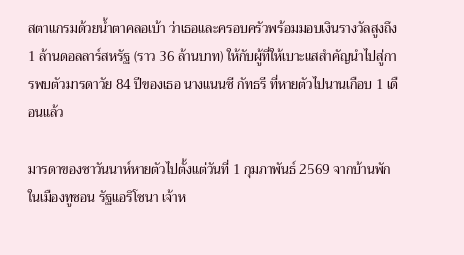สตาแกรมด้วยน้ำตาคลอเบ้า ว่าเธอและครอบครัวพร้อมมอบเงินรางวัลสูงถึง 1 ล้านดอลลาร์สหรัฐ (ราว 36 ล้านบาท) ให้กับผู้ที่ให้เบาะแสสำคัญนำไปสู่การพบตัวมารดาวัย 84 ปีของเธอ นางแนนซี กัทธรี ที่หายตัวไปนานเกือบ 1 เดือนแล้ว

มารดาของซาวันนาห์หายตัวไปตั้งแต่วันที่ 1 กุมภาพันธ์ 2569 จากบ้านพักในเมืองทูซอน รัฐแอริโซนา เจ้าห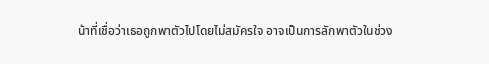น้าที่เชื่อว่าเธอถูกพาตัวไปโดยไม่สมัครใจ อาจเป็นการลักพาตัวในช่วง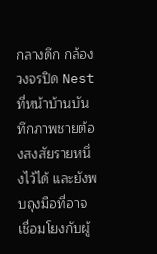กลางดึก กล้องวงจรปิด Nest ที่หน้าบ้านบันทึกภาพชายต้องสงสัยรายหนึ่งไว้ได้ และยังพบถุงมือที่อาจเชื่อมโยงกับผู้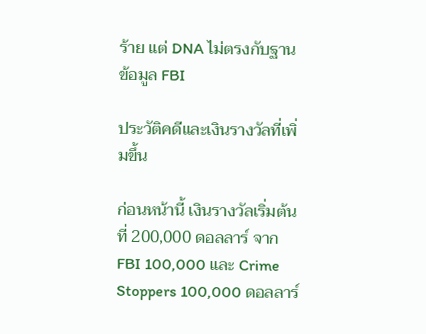ร้าย แต่ DNA ไม่ตรงกับฐานข้อมูล FBI

ประวัติคดีและเงินรางวัลที่เพิ่มขึ้น

ก่อนหน้านี้ เงินรางวัลเริ่มต้นที่ 200,000 ดอลลาร์ จาก FBI 100,000 และ Crime Stoppers 100,000 ดอลลาร์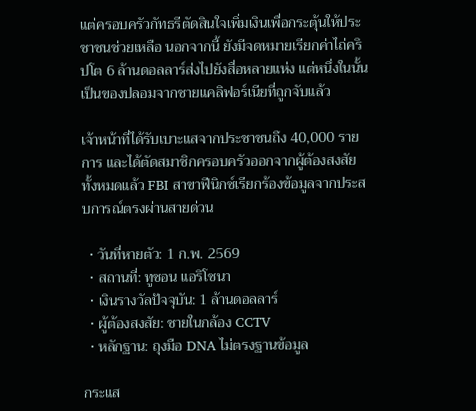แต่ครอบครัวกัทธรีตัดสินใจเพิ่มเงินเพื่อกระตุ้นให้ประชาชนช่วยเหลือ นอกจากนี้ ยังมีจดหมายเรียกค่าไถ่คริปโต 6 ล้านดอลลาร์ส่งไปยังสื่อหลายแห่ง แต่หนึ่งในนั้นเป็นของปลอมจากชายแคลิฟอร์เนียที่ถูกจับแล้ว

เจ้าหน้าที่ได้รับเบาะแสจากประชาชนถึง 40,000 รายการ และได้ตัดสมาชิกครอบครัวออกจากผู้ต้องสงสัยทั้งหมดแล้ว FBI สาขาฟีนิกซ์เรียกร้องข้อมูลจากประสบการณ์ตรงผ่านสายด่วน

  • วันที่หายตัว: 1 ก.พ. 2569
  • สถานที่: ทูซอน แอริโซนา
  • เงินรางวัลปัจจุบัน: 1 ล้านดอลลาร์
  • ผู้ต้องสงสัย: ชายในกล้อง CCTV
  • หลักฐาน: ถุงมือ DNA ไม่ตรงฐานข้อมูล

กระแส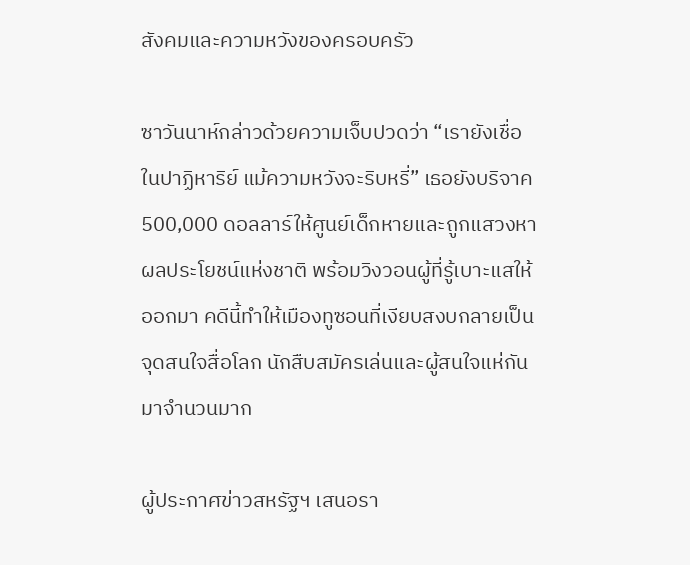สังคมและความหวังของครอบครัว

ซาวันนาห์กล่าวด้วยความเจ็บปวดว่า “เรายังเชื่อในปาฏิหาริย์ แม้ความหวังจะริบหรี่” เธอยังบริจาค 500,000 ดอลลาร์ให้ศูนย์เด็กหายและถูกแสวงหาผลประโยชน์แห่งชาติ พร้อมวิงวอนผู้ที่รู้เบาะแสให้ออกมา คดีนี้ทำให้เมืองทูซอนที่เงียบสงบกลายเป็นจุดสนใจสื่อโลก นักสืบสมัครเล่นและผู้สนใจแห่กันมาจำนวนมาก

ผู้ประกาศข่าวสหรัฐฯ เสนอรา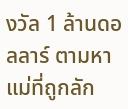งวัล 1 ล้านดอลลาร์ ตามหาแม่ที่ถูกลัก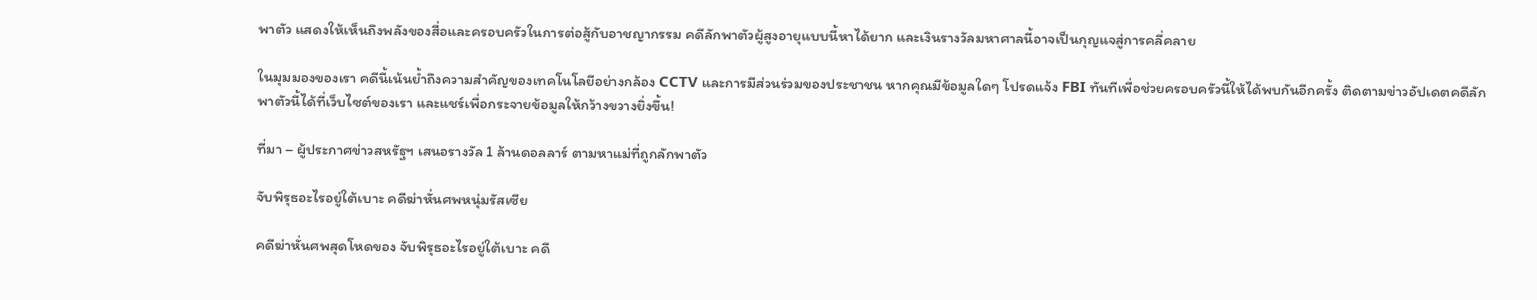พาตัว แสดงให้เห็นถึงพลังของสื่อและครอบครัวในการต่อสู้กับอาชญากรรม คดีลักพาตัวผู้สูงอายุแบบนี้หาได้ยาก และเงินรางวัลมหาศาลนี้อาจเป็นกุญแจสู่การคลี่คลาย

ในมุมมองของเรา คดีนี้เน้นย้ำถึงความสำคัญของเทคโนโลยีอย่างกล้อง CCTV และการมีส่วนร่วมของประชาชน หากคุณมีข้อมูลใดๆ โปรดแจ้ง FBI ทันทีเพื่อช่วยครอบครัวนี้ให้ได้พบกันอีกครั้ง ติดตามข่าวอัปเดตคดีลักพาตัวนี้ได้ที่เว็บไซต์ของเรา และแชร์เพื่อกระจายข้อมูลให้กว้างขวางยิ่งขึ้น!

ที่มา – ผู้ประกาศข่าวสหรัฐฯ เสนอรางวัล 1 ล้านดอลลาร์ ตามหาแม่ที่ถูกลักพาตัว

จับพิรุธอะไรอยู่ใต้เบาะ คดีฆ่าหั่นศพหนุ่มรัสเซีย

คดีฆ่าหั่นศพสุดโหดของ จับพิรุธอะไรอยู่ใต้เบาะ คดี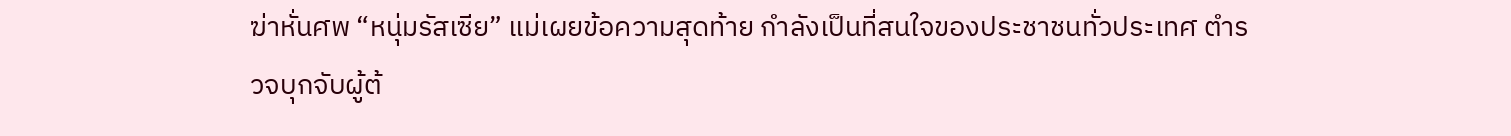ฆ่าหั่นศพ “หนุ่มรัสเซีย” แม่เผยข้อความสุดท้าย กำลังเป็นที่สนใจของประชาชนทั่วประเทศ ตำรวจบุกจับผู้ต้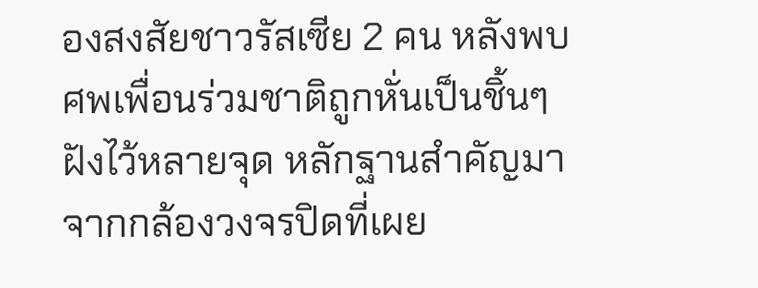องสงสัยชาวรัสเซีย 2 คน หลังพบศพเพื่อนร่วมชาติถูกหั่นเป็นชิ้นๆ ฝังไว้หลายจุด หลักฐานสำคัญมาจากกล้องวงจรปิดที่เผย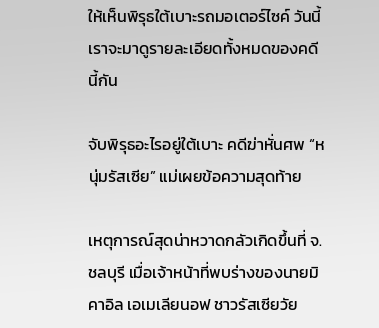ให้เห็นพิรุธใต้เบาะรถมอเตอร์ไซค์ วันนี้เราจะมาดูรายละเอียดทั้งหมดของคดีนี้กัน

จับพิรุธอะไรอยู่ใต้เบาะ คดีฆ่าหั่นศพ “หนุ่มรัสเซีย” แม่เผยข้อความสุดท้าย

เหตุการณ์สุดน่าหวาดกลัวเกิดขึ้นที่ จ.ชลบุรี เมื่อเจ้าหน้าที่พบร่างของนายมิคาอิล เอเมเลียนอฟ ชาวรัสเซียวัย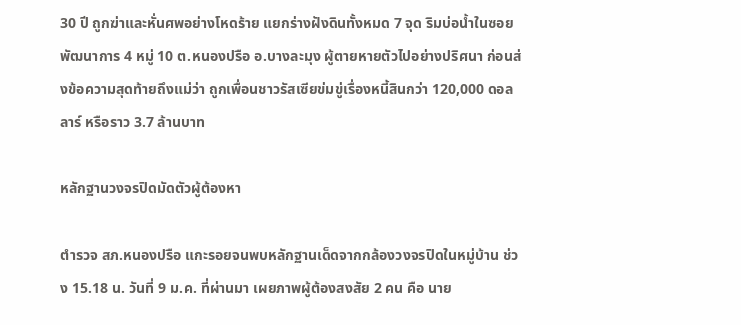30 ปี ถูกฆ่าและหั่นศพอย่างโหดร้าย แยกร่างฝังดินทั้งหมด 7 จุด ริมบ่อน้ำในซอยพัฒนาการ 4 หมู่ 10 ต.หนองปรือ อ.บางละมุง ผู้ตายหายตัวไปอย่างปริศนา ก่อนส่งข้อความสุดท้ายถึงแม่ว่า ถูกเพื่อนชาวรัสเซียข่มขู่เรื่องหนี้สินกว่า 120,000 ดอลลาร์ หรือราว 3.7 ล้านบาท

หลักฐานวงจรปิดมัดตัวผู้ต้องหา

ตำรวจ สภ.หนองปรือ แกะรอยจนพบหลักฐานเด็ดจากกล้องวงจรปิดในหมู่บ้าน ช่วง 15.18 น. วันที่ 9 ม.ค. ที่ผ่านมา เผยภาพผู้ต้องสงสัย 2 คน คือ นาย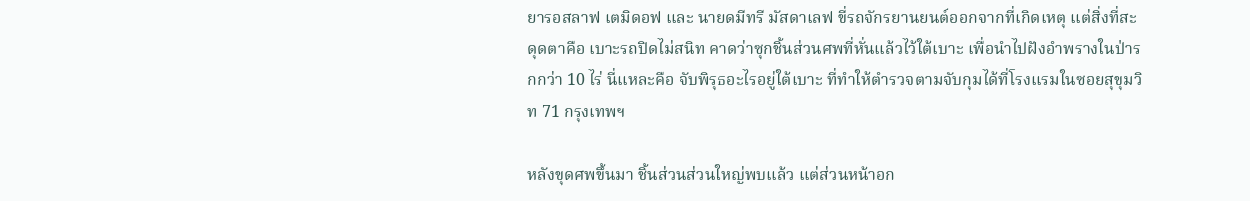ยารอสลาฟ เตมิดอฟ และ นายดมีทรี มัสดาเลฟ ขี่รถจักรยานยนต์ออกจากที่เกิดเหตุ แต่สิ่งที่สะดุดตาคือ เบาะรถปิดไม่สนิท คาดว่าซุกชิ้นส่วนศพที่หั่นแล้วไว้ใต้เบาะ เพื่อนำไปฝังอำพรางในป่ารกกว่า 10 ไร่ นี่แหละคือ จับพิรุธอะไรอยู่ใต้เบาะ ที่ทำให้ตำรวจตามจับกุมได้ที่โรงแรมในซอยสุขุมวิท 71 กรุงเทพฯ

หลังขุดศพขึ้นมา ชิ้นส่วนส่วนใหญ่พบแล้ว แต่ส่วนหน้าอก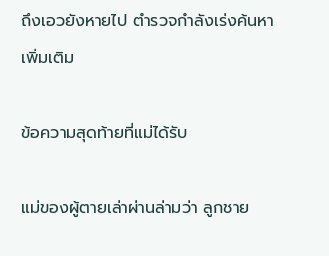ถึงเอวยังหายไป ตำรวจกำลังเร่งค้นหาเพิ่มเติม

ข้อความสุดท้ายที่แม่ได้รับ

แม่ของผู้ตายเล่าผ่านล่ามว่า ลูกชาย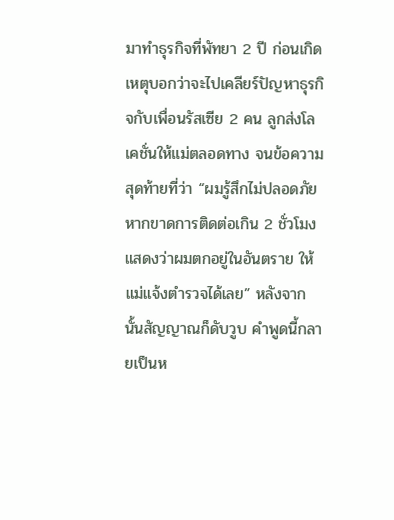มาทำธุรกิจที่พัทยา 2 ปี ก่อนเกิดเหตุบอกว่าจะไปเคลียร์ปัญหาธุรกิจกับเพื่อนรัสเซีย 2 คน ลูกส่งโลเคชั่นให้แม่ตลอดทาง จนข้อความสุดท้ายที่ว่า “ผมรู้สึกไม่ปลอดภัย หากขาดการติดต่อเกิน 2 ชั่วโมง แสดงว่าผมตกอยู่ในอันตราย ให้แม่แจ้งตำรวจได้เลย” หลังจากนั้นสัญญาณก็ดับวูบ คำพูดนี้กลายเป็นห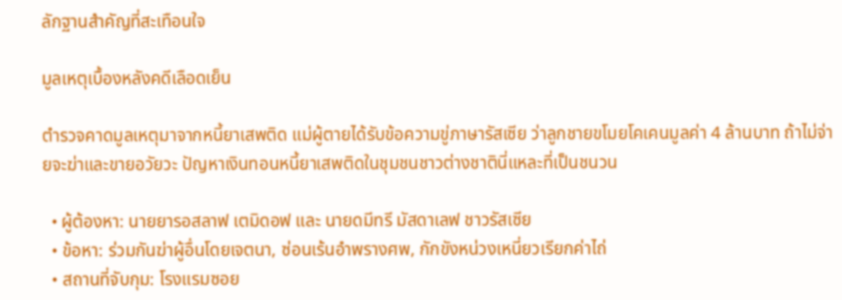ลักฐานสำคัญที่สะเทือนใจ

มูลเหตุเบื้องหลังคดีเลือดเย็น

ตำรวจคาดมูลเหตุมาจากหนี้ยาเสพติด แม่ผู้ตายได้รับข้อความขู่ภาษารัสเซีย ว่าลูกชายขโมยโคเคนมูลค่า 4 ล้านบาท ถ้าไม่จ่ายจะฆ่าและขายอวัยวะ ปัญหาเงินทอนหนี้ยาเสพติดในชุมชนชาวต่างชาตินี่แหละที่เป็นชนวน

  • ผู้ต้องหา: นายยารอสลาฟ เตมิดอฟ และ นายดมีทรี มัสดาเลฟ ชาวรัสเซีย
  • ข้อหา: ร่วมกันฆ่าผู้อื่นโดยเจตนา, ซ่อนเร้นอำพรางศพ, กักขังหน่วงเหนี่ยวเรียกค่าไถ่
  • สถานที่จับกุม: โรงแรมซอย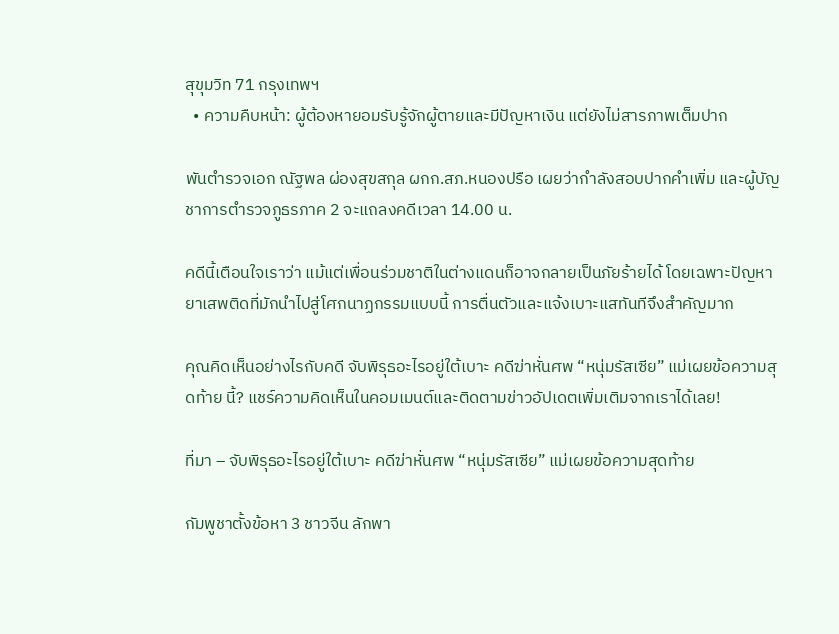สุขุมวิท 71 กรุงเทพฯ
  • ความคืบหน้า: ผู้ต้องหายอมรับรู้จักผู้ตายและมีปัญหาเงิน แต่ยังไม่สารภาพเต็มปาก

พันตำรวจเอก ณัฐพล ผ่องสุขสกุล ผกก.สภ.หนองปรือ เผยว่ากำลังสอบปากคำเพิ่ม และผู้บัญชาการตำรวจภูธรภาค 2 จะแถลงคดีเวลา 14.00 น.

คดีนี้เตือนใจเราว่า แม้แต่เพื่อนร่วมชาติในต่างแดนก็อาจกลายเป็นภัยร้ายได้ โดยเฉพาะปัญหายาเสพติดที่มักนำไปสู่โศกนาฏกรรมแบบนี้ การตื่นตัวและแจ้งเบาะแสทันทีจึงสำคัญมาก

คุณคิดเห็นอย่างไรกับคดี จับพิรุธอะไรอยู่ใต้เบาะ คดีฆ่าหั่นศพ “หนุ่มรัสเซีย” แม่เผยข้อความสุดท้าย นี้? แชร์ความคิดเห็นในคอมเมนต์และติดตามข่าวอัปเดตเพิ่มเติมจากเราได้เลย!

ที่มา – จับพิรุธอะไรอยู่ใต้เบาะ คดีฆ่าหั่นศพ “หนุ่มรัสเซีย” แม่เผยข้อความสุดท้าย

กัมพูชาตั้งข้อหา 3 ชาวจีน ลักพา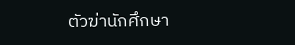ตัวฆ่านักศึกษา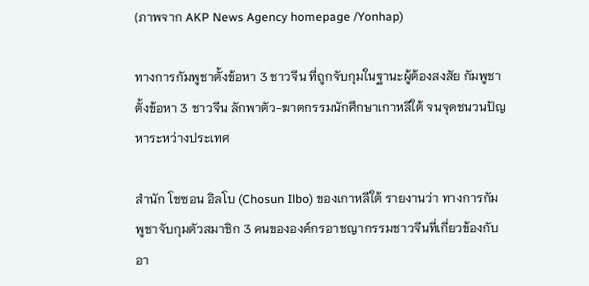(ภาพจาก AKP News Agency homepage /Yonhap)

ทางการกัมพูชาตั้งข้อหา 3 ชาวจีน ที่ถูกจับกุมในฐานะผู้ต้องสงสัย กัมพูชาตั้งข้อหา 3 ชาวจีน ลักพาตัว-ฆาตกรรมนักศึกษาเกาหลีใต้ จนจุดชนวนปัญหาระหว่างประเทศ

สำนัก โชซอน อิลโบ (Chosun Ilbo) ของเกาหลีใต้ รายงานว่า ทางการกัมพูชาจับกุมตัวสมาชิก 3 คนขององค์กรอาชญากรรมชาวจีนที่เกี่ยวข้องกับอา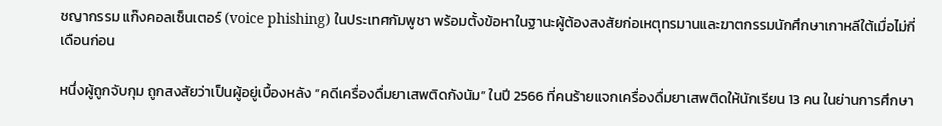ชญากรรม แก๊งคอลเซ็นเตอร์ (voice phishing) ในประเทศกัมพูชา พร้อมตั้งข้อหาในฐานะผู้ต้องสงสัยก่อเหตุทรมานและฆาตกรรมนักศึกษาเกาหลีใต้เมื่อไม่กี่เดือนก่อน

หนึ่งผู้ถูกจับกุม ถูกสงสัยว่าเป็นผู้อยู่เบื้องหลัง “คดีเครื่องดื่มยาเสพติดกังนัม” ในปี 2566 ที่คนร้ายแจกเครื่องดื่มยาเสพติดให้นักเรียน 13 คน ในย่านการศึกษา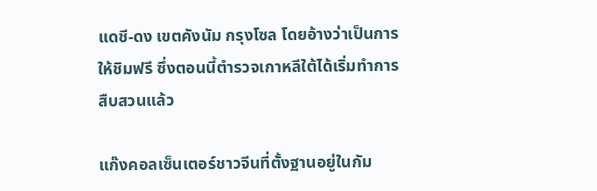แดชี-ดง เขตคังนัม กรุงโซล โดยอ้างว่าเป็นการให้ชิมฟรี ซึ่งตอนนี้ตำรวจเกาหลีใต้ได้เริ่มทำการสืบสวนแล้ว

แก๊งคอลเซ็นเตอร์ชาวจีนที่ตั้งฐานอยู่ในกัม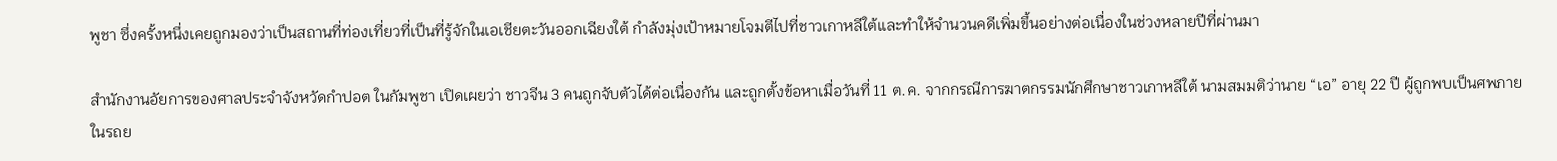พูชา ซึ่งครั้งหนึ่งเคยถูกมองว่าเป็นสถานที่ท่องเที่ยวที่เป็นที่รู้จักในเอเชียตะวันออกเฉียงใต้ กำลังมุ่งเป้าหมายโจมตีไปที่ชาวเกาหลีใต้และทำให้จำนวนคดีเพิ่มขึ้นอย่างต่อเนื่องในช่วงหลายปีที่ผ่านมา

สำนักงานอัยการของศาลประจำจังหวัดกำปอต ในกัมพูชา เปิดเผยว่า ชาวจีน 3 คนถูกจับตัวได้ต่อเนื่องกัน และถูกตั้งข้อหาเมื่อวันที่ 11 ต.ค. จากกรณีการฆาตกรรมนักศึกษาชาวเกาหลีใต้ นามสมมติว่านาย “เอ” อายุ 22 ปี ผู้ถูกพบเป็นศพภายในรถย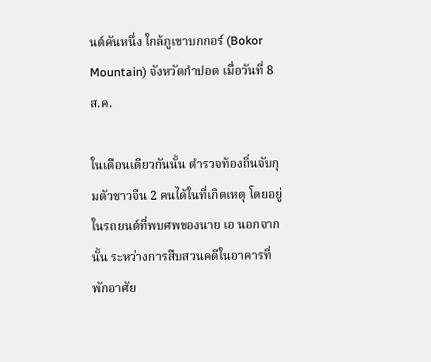นต์คันหนึ่ง ใกล้ภูเขาบกกอร์ (Bokor Mountain) จังหวัดกำปอต เมื่อวันที่ 8 ส.ค.

ในเดือนเดียวกันนั้น ตำรวจท้องถิ่นจับกุมตัวชาวจีน 2 คนได้ในที่เกิดเหตุ โดยอยู่ในรถยนต์ที่พบศพของนาย เอ นอกจากนั้น ระหว่างการสืบสวนคดีในอาคารที่พักอาศัย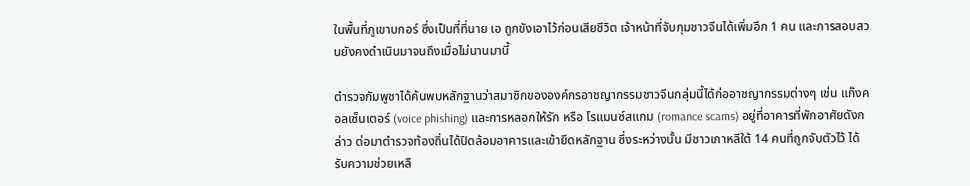ในพื้นที่ภูเขาบกอร์ ซึ่งเป็นที่ที่นาย เอ ถูกขังเอาไว้ก่อนเสียชีวิต เจ้าหน้าที่จับกุมชาวจีนได้เพิ่มอีก 1 คน และการสอบสวนยังคงดำเนินมาจนถึงเมื่อไม่นานมานี้

ตำรวจกัมพูชาได้ค้นพบหลักฐานว่าสมาชิกขององค์กรอาชญากรรมชาวจีนกลุ่มนี้ได้ก่ออาชญากรรมต่างๆ เช่น แก๊งคอลเซ็นเตอร์ (voice phishing) และการหลอกให้รัก หรือ โรแมนซ์สแกม (romance scams) อยู่ที่อาคารที่พักอาศัยดังกล่าว ต่อมาตำรวจท้องถิ่นได้ปิดล้อมอาคารและเข้ายึดหลักฐาน ซึ่งระหว่างนั้น มีชาวเกาหลีใต้ 14 คนที่ถูกจับตัวไว้ ได้รับความช่วยเหลื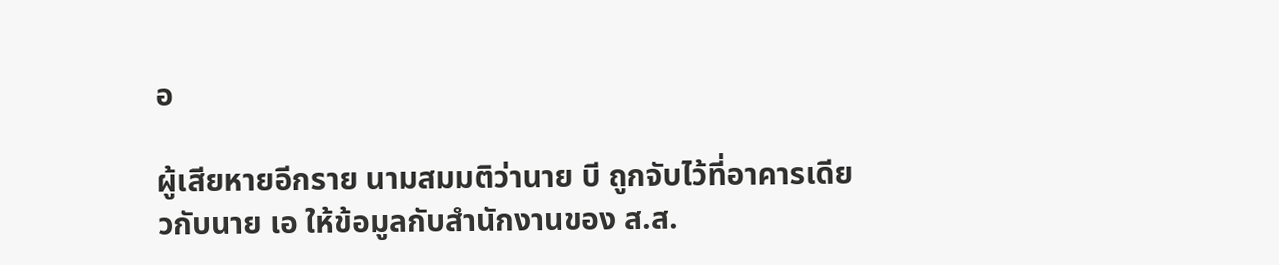อ

ผู้เสียหายอีกราย นามสมมติว่านาย บี ถูกจับไว้ที่อาคารเดียวกับนาย เอ ให้ข้อมูลกับสำนักงานของ ส.ส.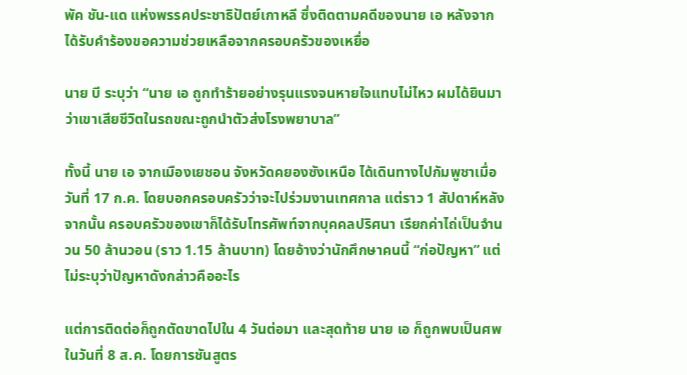พัค ชัน-แด แห่งพรรคประชาธิปัตย์เกาหลี ซึ่งติดตามคดีของนาย เอ หลังจากได้รับคำร้องขอความช่วยเหลือจากครอบครัวของเหยื่อ

นาย บี ระบุว่า “นาย เอ ถูกทำร้ายอย่างรุนแรงจนหายใจแทบไม่ไหว ผมได้ยินมาว่าเขาเสียชีวิตในรถขณะถูกนำตัวส่งโรงพยาบาล”

ทั้งนี้ นาย เอ จากเมืองเยชอน จังหวัดคยองซังเหนือ ได้เดินทางไปกัมพูชาเมื่อวันที่ 17 ก.ค. โดยบอกครอบครัวว่าจะไปร่วมงานเทศกาล แต่ราว 1 สัปดาห์หลังจากนั้น ครอบครัวของเขาก็ได้รับโทรศัพท์จากบุคคลปริศนา เรียกค่าไถ่เป็นจำนวน 50 ล้านวอน (ราว 1.15 ล้านบาท) โดยอ้างว่านักศึกษาคนนี้ “ก่อปัญหา” แต่ไม่ระบุว่าปัญหาดังกล่าวคืออะไร

แต่การติดต่อก็ถูกตัดขาดไปใน 4 วันต่อมา และสุดท้าย นาย เอ ก็ถูกพบเป็นศพในวันที่ 8 ส.ค. โดยการชันสูตร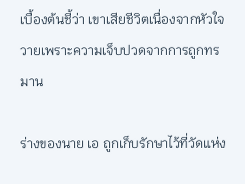เบื้องต้นชี้ว่า เขาเสียชีวิตเนื่องจากหัวใจวายเพราะความเจ็บปวดจากการถูกทรมาน

ร่างของนาย เอ ถูกเก็บรักษาไว้ที่วัดแห่ง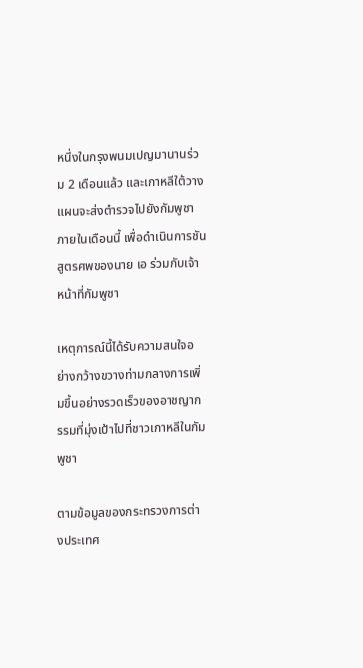หนึ่งในกรุงพนมเปญมานานร่วม 2 เดือนแล้ว และเกาหลีใต้วางแผนจะส่งตำรวจไปยังกัมพูชาภายในเดือนนี้ เพื่อดำเนินการชันสูตรศพของนาย เอ ร่วมกับเจ้าหน้าที่กัมพูชา

เหตุการณ์นี้ได้รับความสนใจอย่างกว้างขวางท่ามกลางการเพิ่มขึ้นอย่างรวดเร็วของอาชญากรรมที่มุ่งเป้าไปที่ชาวเกาหลีในกัมพูชา

ตามข้อมูลของกระทรวงการต่างประเทศ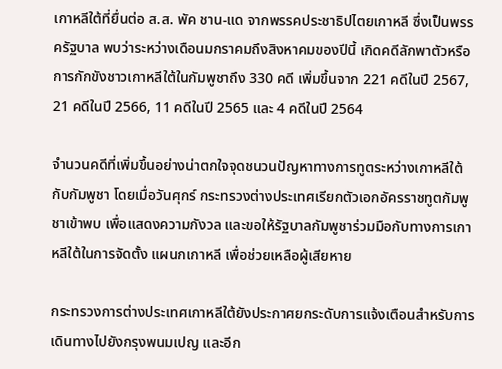เกาหลีใต้ที่ยื่นต่อ ส.ส. พัค ชาน-แด จากพรรคประชาธิปไตยเกาหลี ซึ่งเป็นพรรครัฐบาล พบว่าระหว่างเดือนมกราคมถึงสิงหาคมของปีนี้ เกิดคดีลักพาตัวหรือการกักขังชาวเกาหลีใต้ในกัมพูชาถึง 330 คดี เพิ่มขึ้นจาก 221 คดีในปี 2567, 21 คดีในปี 2566, 11 คดีในปี 2565 และ 4 คดีในปี 2564

จำนวนคดีที่เพิ่มขึ้นอย่างน่าตกใจจุดชนวนปัญหาทางการทูตระหว่างเกาหลีใต้กับกัมพูชา โดยเมื่อวันศุกร์ กระทรวงต่างประเทศเรียกตัวเอกอัครราชทูตกัมพูชาเข้าพบ เพื่อแสดงความกังวล และขอให้รัฐบาลกัมพูชาร่วมมือกับทางการเกาหลีใต้ในการจัดตั้ง แผนกเกาหลี เพื่อช่วยเหลือผู้เสียหาย

กระทรวงการต่างประเทศเกาหลีใต้ยังประกาศยกระดับการแจ้งเตือนสำหรับการเดินทางไปยังกรุงพนมเปญ และอีก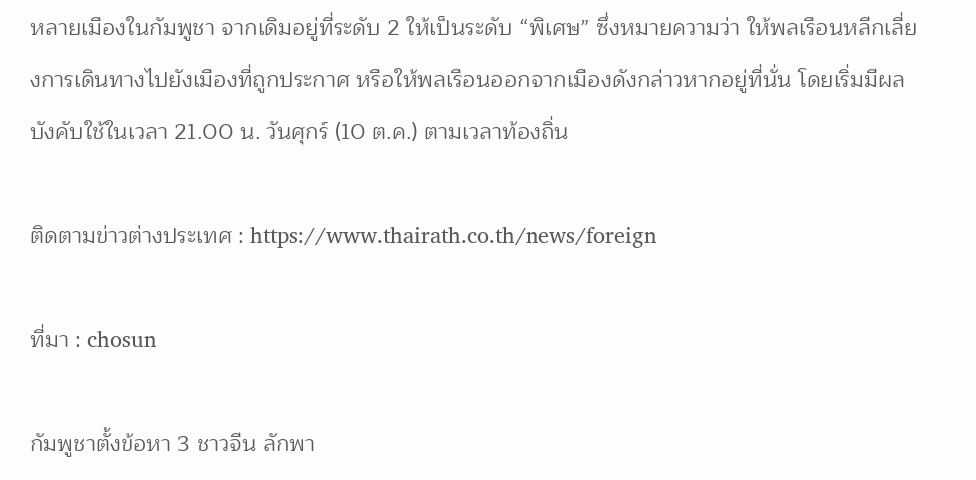หลายเมืองในกัมพูชา จากเดิมอยู่ที่ระดับ 2 ให้เป็นระดับ “พิเศษ” ซึ่งหมายความว่า ให้พลเรือนหลีกเลี่ยงการเดินทางไปยังเมืองที่ถูกประกาศ หรือให้พลเรือนออกจากเมืองดังกล่าวหากอยู่ที่นั่น โดยเริ่มมีผลบังคับใช้ในเวลา 21.00 น. วันศุกร์ (10 ต.ค.) ตามเวลาท้องถิ่น

ติดตามข่าวต่างประเทศ : https://www.thairath.co.th/news/foreign

ที่มา : chosun

กัมพูชาตั้งข้อหา 3 ชาวจีน ลักพา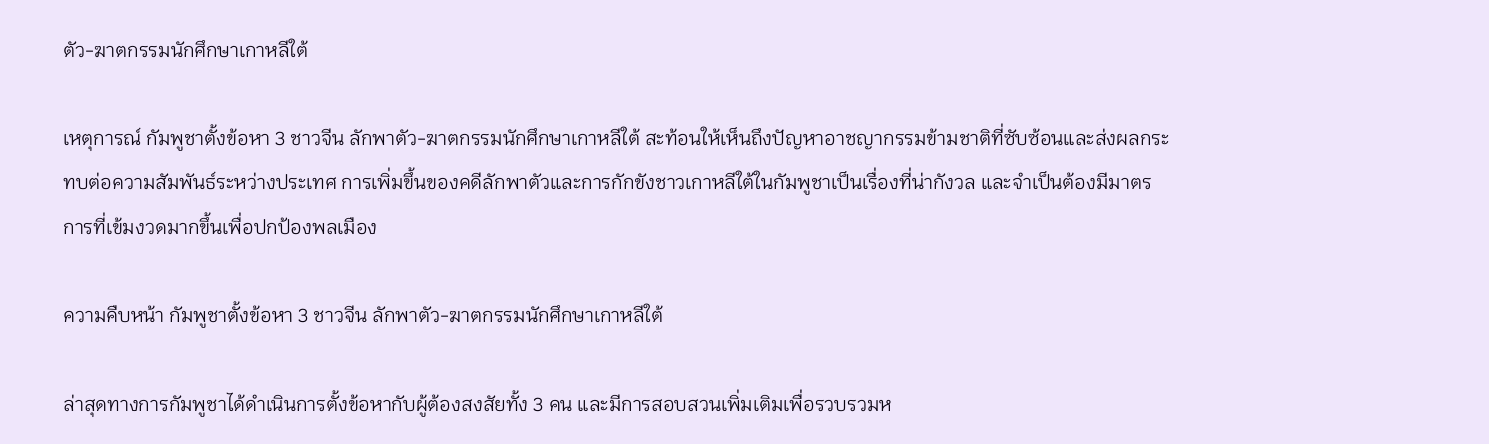ตัว-ฆาตกรรมนักศึกษาเกาหลีใต้

เหตุการณ์ กัมพูชาตั้งข้อหา 3 ชาวจีน ลักพาตัว-ฆาตกรรมนักศึกษาเกาหลีใต้ สะท้อนให้เห็นถึงปัญหาอาชญากรรมข้ามชาติที่ซับซ้อนและส่งผลกระทบต่อความสัมพันธ์ระหว่างประเทศ การเพิ่มขึ้นของคดีลักพาตัวและการกักขังชาวเกาหลีใต้ในกัมพูชาเป็นเรื่องที่น่ากังวล และจำเป็นต้องมีมาตรการที่เข้มงวดมากขึ้นเพื่อปกป้องพลเมือง

ความคืบหน้า กัมพูชาตั้งข้อหา 3 ชาวจีน ลักพาตัว-ฆาตกรรมนักศึกษาเกาหลีใต้

ล่าสุดทางการกัมพูชาได้ดำเนินการตั้งข้อหากับผู้ต้องสงสัยทั้ง 3 คน และมีการสอบสวนเพิ่มเติมเพื่อรวบรวมห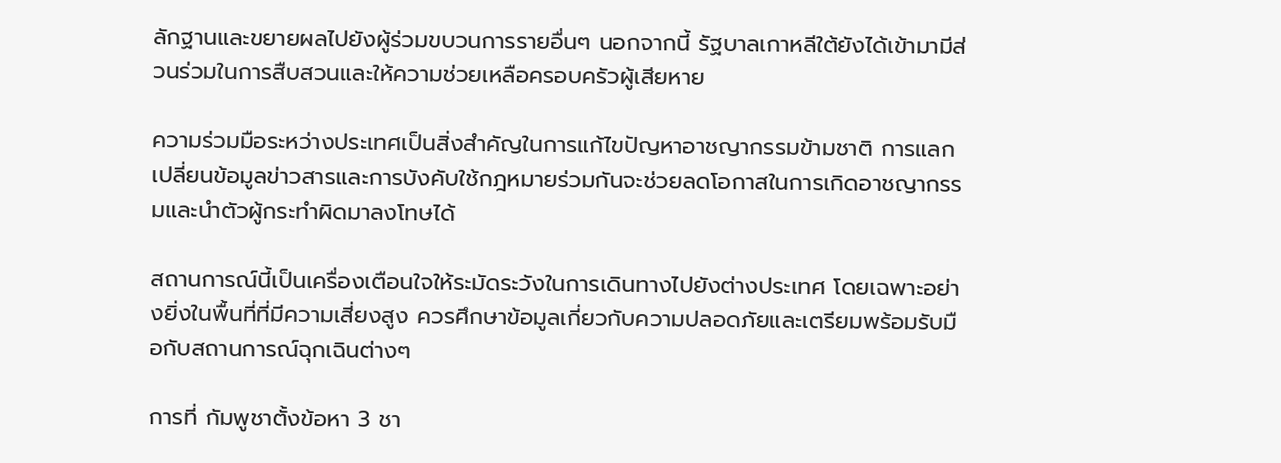ลักฐานและขยายผลไปยังผู้ร่วมขบวนการรายอื่นๆ นอกจากนี้ รัฐบาลเกาหลีใต้ยังได้เข้ามามีส่วนร่วมในการสืบสวนและให้ความช่วยเหลือครอบครัวผู้เสียหาย

ความร่วมมือระหว่างประเทศเป็นสิ่งสำคัญในการแก้ไขปัญหาอาชญากรรมข้ามชาติ การแลกเปลี่ยนข้อมูลข่าวสารและการบังคับใช้กฎหมายร่วมกันจะช่วยลดโอกาสในการเกิดอาชญากรรมและนำตัวผู้กระทำผิดมาลงโทษได้

สถานการณ์นี้เป็นเครื่องเตือนใจให้ระมัดระวังในการเดินทางไปยังต่างประเทศ โดยเฉพาะอย่างยิ่งในพื้นที่ที่มีความเสี่ยงสูง ควรศึกษาข้อมูลเกี่ยวกับความปลอดภัยและเตรียมพร้อมรับมือกับสถานการณ์ฉุกเฉินต่างๆ

การที่ กัมพูชาตั้งข้อหา 3 ชา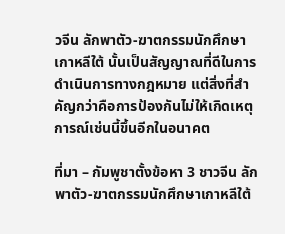วจีน ลักพาตัว-ฆาตกรรมนักศึกษาเกาหลีใต้ นั้นเป็นสัญญาณที่ดีในการดำเนินการทางกฎหมาย แต่สิ่งที่สำคัญกว่าคือการป้องกันไม่ให้เกิดเหตุการณ์เช่นนี้ขึ้นอีกในอนาคต

ที่มา – กัมพูชาตั้งข้อหา 3 ชาวจีน ลักพาตัว-ฆาตกรรมนักศึกษาเกาหลีใต้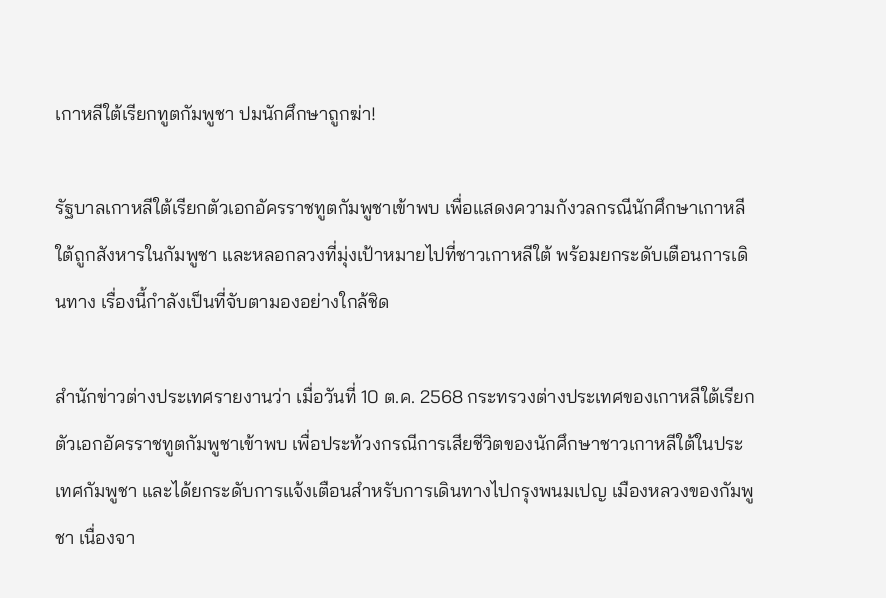เกาหลีใต้เรียกทูตกัมพูชา ปมนักศึกษาถูกฆ่า!

รัฐบาลเกาหลีใต้เรียกตัวเอกอัครราชทูตกัมพูชาเข้าพบ เพื่อแสดงความกังวลกรณีนักศึกษาเกาหลีใต้ถูกสังหารในกัมพูชา และหลอกลวงที่มุ่งเป้าหมายไปที่ชาวเกาหลีใต้ พร้อมยกระดับเตือนการเดินทาง เรื่องนี้กำลังเป็นที่จับตามองอย่างใกล้ชิด

สำนักข่าวต่างประเทศรายงานว่า เมื่อวันที่ 10 ต.ค. 2568 กระทรวงต่างประเทศของเกาหลีใต้เรียกตัวเอกอัครราชทูตกัมพูชาเข้าพบ เพื่อประท้วงกรณีการเสียชีวิตของนักศึกษาชาวเกาหลีใต้ในประเทศกัมพูชา และได้ยกระดับการแจ้งเตือนสำหรับการเดินทางไปกรุงพนมเปญ เมืองหลวงของกัมพูชา เนื่องจา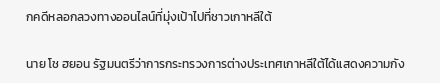กคดีหลอกลวงทางออนไลน์ที่มุ่งเป้าไปที่ชาวเกาหลีใต้

นาย โช ฮยอน รัฐมนตรีว่าการกระทรวงการต่างประเทศเกาหลีใต้ได้แสดงความกัง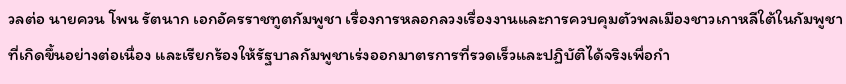วลต่อ นายควน โพน รัตนาก เอกอัครราชทูตกัมพูชา เรื่องการหลอกลวงเรื่องงานและการควบคุมตัวพลเมืองชาวเกาหลีใต้ในกัมพูชาที่เกิดขึ้นอย่างต่อเนื่อง และเรียกร้องให้รัฐบาลกัมพูชาเร่งออกมาตรการที่รวดเร็วและปฏิบัติได้จริงเพื่อกำ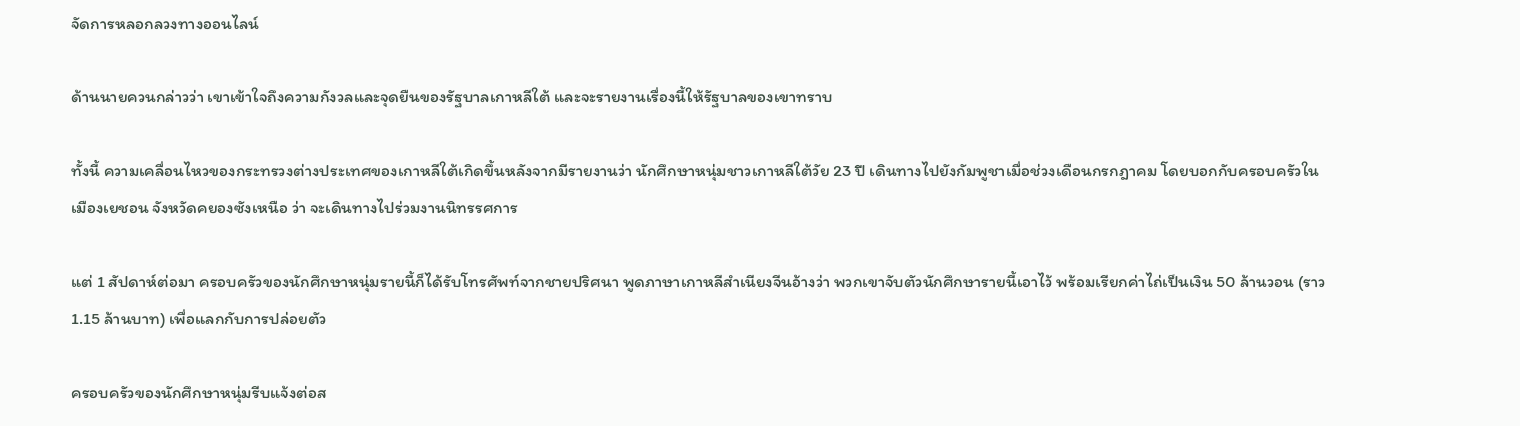จัดการหลอกลวงทางออนไลน์

ด้านนายควนกล่าวว่า เขาเข้าใจถึงความกังวลและจุดยืนของรัฐบาลเกาหลีใต้ และจะรายงานเรื่องนี้ให้รัฐบาลของเขาทราบ

ทั้งนี้ ความเคลื่อนไหวของกระทรวงต่างประเทศของเกาหลีใต้เกิดขึ้นหลังจากมีรายงานว่า นักศึกษาหนุ่มชาวเกาหลีใต้วัย 23 ปี เดินทางไปยังกัมพูชาเมื่อช่วงเดือนกรกฎาคม โดยบอกกับครอบครัวในเมืองเยชอน จังหวัดคยองซังเหนือ ว่า จะเดินทางไปร่วมงานนิทรรศการ

แต่ 1 สัปดาห์ต่อมา ครอบครัวของนักศึกษาหนุ่มรายนี้ก็ได้รับโทรศัพท์จากชายปริศนา พูดภาษาเกาหลีสำเนียงจีนอ้างว่า พวกเขาจับตัวนักศึกษารายนี้เอาไว้ พร้อมเรียกค่าไถ่เป็นเงิน 50 ล้านวอน (ราว 1.15 ล้านบาท) เพื่อแลกกับการปล่อยตัว

ครอบครัวของนักศึกษาหนุ่มรีบแจ้งต่อส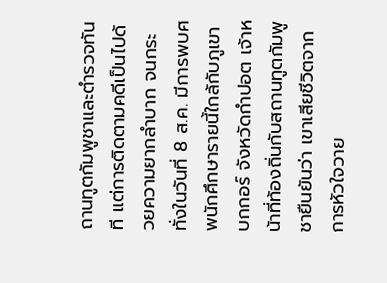ถานทูตกัมพูชาและตำรวจทันที แต่การติดตามคดีเป็นไปด้วยความยากลำบาก จนกระทั่งในวันที่ 8 ส.ค. มีการพบศพนักศึกษารายนี้ใกล้กับภูเขาบกกอร์ จังหวัดกำปอต เจ้าหน้าที่ท้องถิ่นกับสถานทูตกัมพูชายืนยันว่า เขาเสียชีวิตจากการหัวใจวาย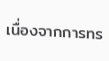เนื่องจากการทร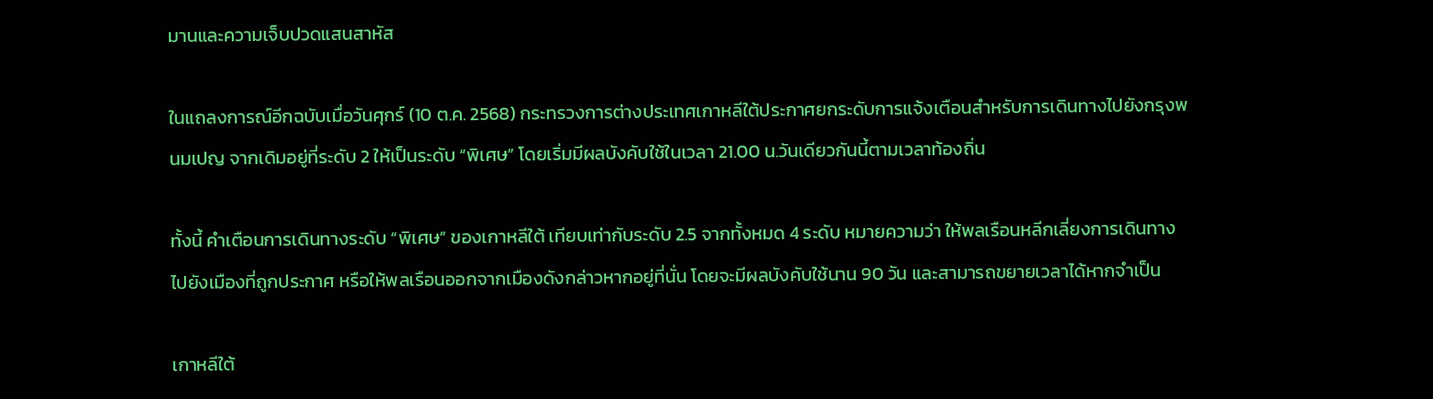มานและความเจ็บปวดแสนสาหัส

ในแถลงการณ์อีกฉบับเมื่อวันศุกร์ (10 ต.ค. 2568) กระทรวงการต่างประเทศเกาหลีใต้ประกาศยกระดับการแจ้งเตือนสำหรับการเดินทางไปยังกรุงพนมเปญ จากเดิมอยู่ที่ระดับ 2 ให้เป็นระดับ “พิเศษ” โดยเริ่มมีผลบังคับใช้ในเวลา 21.00 น.วันเดียวกันนี้ตามเวลาท้องถิ่น

ทั้งนี้ คำเตือนการเดินทางระดับ “พิเศษ” ของเกาหลีใต้ เทียบเท่ากับระดับ 2.5 จากทั้งหมด 4 ระดับ หมายความว่า ให้พลเรือนหลีกเลี่ยงการเดินทางไปยังเมืองที่ถูกประกาศ หรือให้พลเรือนออกจากเมืองดังกล่าวหากอยู่ที่นั่น โดยจะมีผลบังคับใช้นาน 90 วัน และสามารถขยายเวลาได้หากจำเป็น

เกาหลีใต้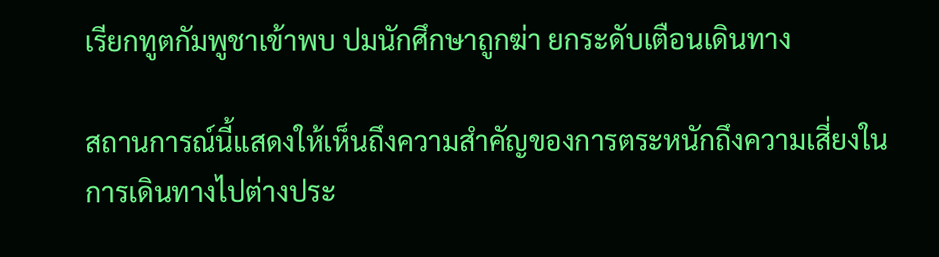เรียกทูตกัมพูชาเข้าพบ ปมนักศึกษาถูกฆ่า ยกระดับเตือนเดินทาง

สถานการณ์นี้แสดงให้เห็นถึงความสำคัญของการตระหนักถึงความเสี่ยงในการเดินทางไปต่างประ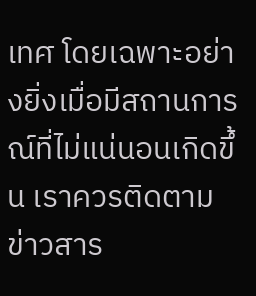เทศ โดยเฉพาะอย่างยิ่งเมื่อมีสถานการณ์ที่ไม่แน่นอนเกิดขึ้น เราควรติดตามข่าวสาร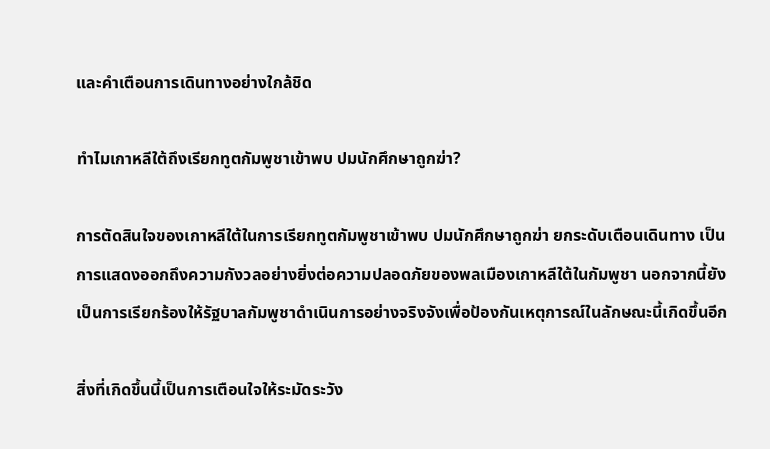และคำเตือนการเดินทางอย่างใกล้ชิด

ทำไมเกาหลีใต้ถึงเรียกทูตกัมพูชาเข้าพบ ปมนักศึกษาถูกฆ่า?

การตัดสินใจของเกาหลีใต้ในการเรียกทูตกัมพูชาเข้าพบ ปมนักศึกษาถูกฆ่า ยกระดับเตือนเดินทาง เป็นการแสดงออกถึงความกังวลอย่างยิ่งต่อความปลอดภัยของพลเมืองเกาหลีใต้ในกัมพูชา นอกจากนี้ยังเป็นการเรียกร้องให้รัฐบาลกัมพูชาดำเนินการอย่างจริงจังเพื่อป้องกันเหตุการณ์ในลักษณะนี้เกิดขึ้นอีก

สิ่งที่เกิดขึ้นนี้เป็นการเตือนใจให้ระมัดระวัง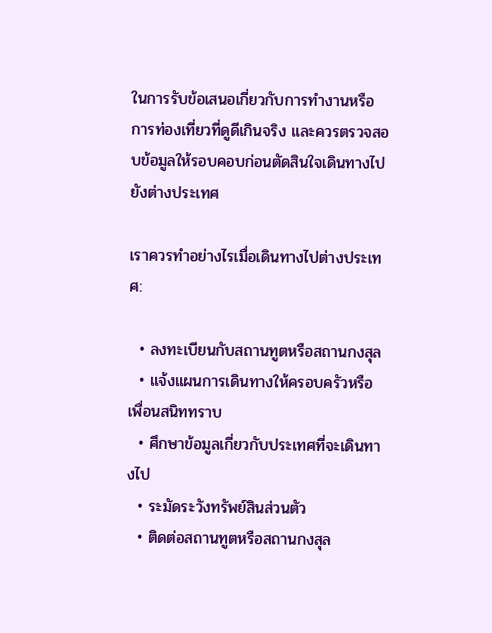ในการรับข้อเสนอเกี่ยวกับการทำงานหรือการท่องเที่ยวที่ดูดีเกินจริง และควรตรวจสอบข้อมูลให้รอบคอบก่อนตัดสินใจเดินทางไปยังต่างประเทศ

เราควรทำอย่างไรเมื่อเดินทางไปต่างประเทศ:

  • ลงทะเบียนกับสถานทูตหรือสถานกงสุล
  • แจ้งแผนการเดินทางให้ครอบครัวหรือเพื่อนสนิททราบ
  • ศึกษาข้อมูลเกี่ยวกับประเทศที่จะเดินทางไป
  • ระมัดระวังทรัพย์สินส่วนตัว
  • ติดต่อสถานทูตหรือสถานกงสุล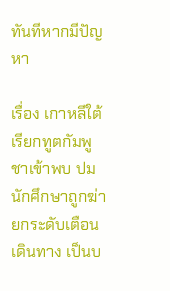ทันทีหากมีปัญหา

เรื่อง เกาหลีใต้เรียกทูตกัมพูชาเข้าพบ ปมนักศึกษาถูกฆ่า ยกระดับเตือนเดินทาง เป็นบ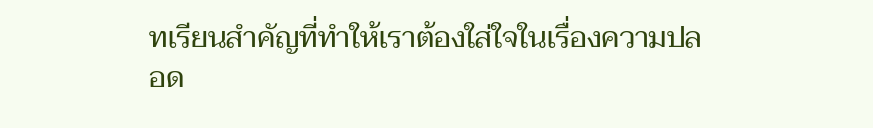ทเรียนสำคัญที่ทำให้เราต้องใส่ใจในเรื่องความปลอด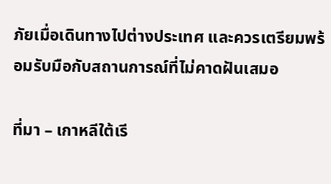ภัยเมื่อเดินทางไปต่างประเทศ และควรเตรียมพร้อมรับมือกับสถานการณ์ที่ไม่คาดฝันเสมอ

ที่มา – เกาหลีใต้เรี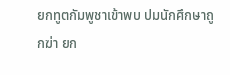ยกทูตกัมพูชาเข้าพบ ปมนักศึกษาถูกฆ่า ยก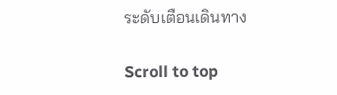ระดับเตือนเดินทาง

Scroll to top